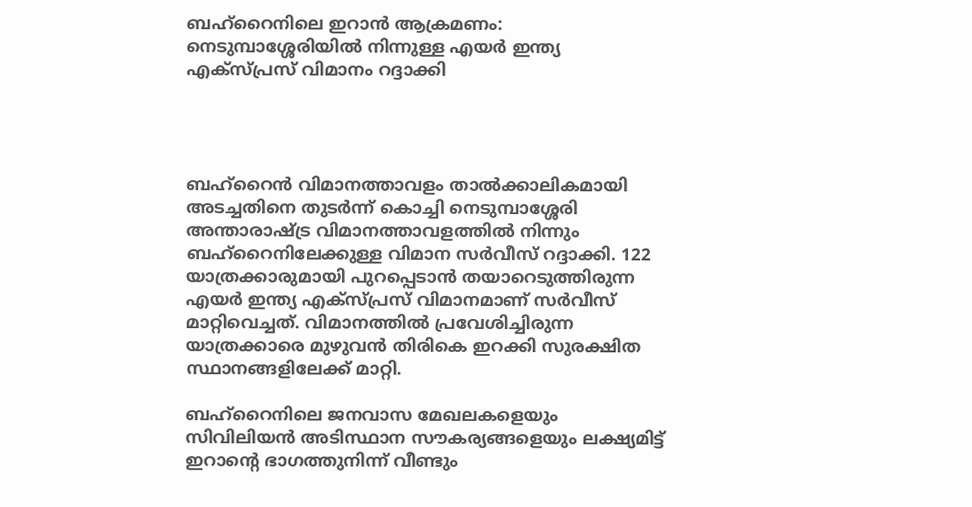ബഹ്റൈനിലെ ഇറാൻ ആക്രമണം: നെടുമ്പാശ്ശേരിയിൽ നിന്നുള്ള എയർ ഇന്ത്യ എക്സ്‍പ്രസ് വിമാനം റദ്ദാക്കി




ബഹ്റൈൻ വിമാനത്താവളം താൽക്കാലികമായി അടച്ചതിനെ തുടർന്ന് കൊച്ചി നെടുമ്പാശ്ശേരി അന്താരാഷ്ട്ര വിമാനത്താവളത്തിൽ നിന്നും ബഹ്റൈനിലേക്കുള്ള വിമാന സർവീസ് റദ്ദാക്കി. 122 യാത്രക്കാരുമായി പുറപ്പെടാൻ തയാറെടുത്തിരുന്ന എയർ ഇന്ത്യ എക്സ്പ്രസ് വിമാനമാണ് സർവീസ് മാറ്റിവെച്ചത്. വിമാനത്തിൽ പ്രവേശിച്ചിരുന്ന യാത്രക്കാരെ മുഴുവൻ തിരികെ ഇറക്കി സുരക്ഷിത സ്ഥാനങ്ങളിലേക്ക് മാറ്റി.

ബഹ്റൈനിലെ ജനവാസ മേഖലകളെയും സിവിലിയൻ അടിസ്ഥാന സൗകര്യങ്ങളെയും ലക്ഷ്യമിട്ട് ഇറാന്റെ ഭാഗത്തുനിന്ന് വീണ്ടും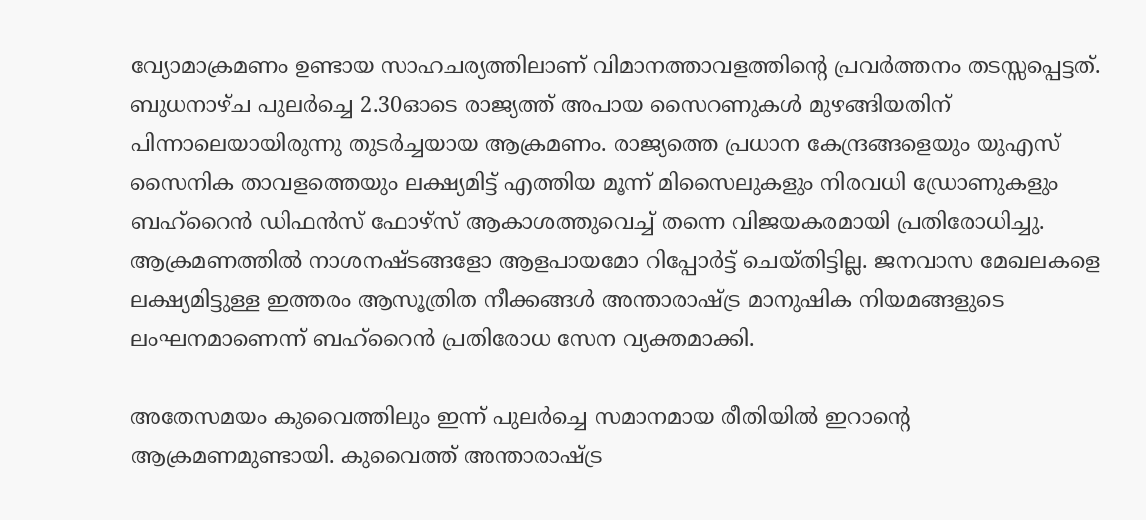വ്യോമാക്രമണം ഉണ്ടായ സാഹചര്യത്തിലാണ് വിമാനത്താവളത്തിന്റെ പ്രവർത്തനം തടസ്സപ്പെട്ടത്. ബുധനാഴ്ച പുലർച്ചെ 2.30ഓടെ രാജ്യത്ത് അപായ സൈറണുകൾ മുഴങ്ങിയതിന് പിന്നാലെയായിരുന്നു തുടർച്ചയായ ആക്രമണം. രാജ്യത്തെ പ്രധാന കേന്ദ്രങ്ങളെയും യുഎസ് സൈനിക താവളത്തെയും ലക്ഷ്യമിട്ട് എത്തിയ മൂന്ന് മിസൈലുകളും നിരവധി ഡ്രോണുകളും ബഹ്റൈൻ ഡിഫൻസ് ഫോഴ്സ് ആകാശത്തുവെച്ച് തന്നെ വിജയകരമായി പ്രതിരോധിച്ചു. ആക്രമണത്തിൽ നാശനഷ്ടങ്ങളോ ആളപായമോ റിപ്പോർട്ട് ചെയ്തിട്ടില്ല. ജനവാസ മേഖലകളെ ലക്ഷ്യമിട്ടുള്ള ഇത്തരം ആസൂത്രിത നീക്കങ്ങൾ അന്താരാഷ്ട്ര മാനുഷിക നിയമങ്ങളുടെ ലംഘനമാണെന്ന് ബഹ്റൈൻ പ്രതിരോധ സേന വ്യക്തമാക്കി.

അതേസമയം കുവൈത്തിലും ഇന്ന് പുലർച്ചെ സമാനമായ രീതിയിൽ ഇറാന്റെ ആക്രമണമുണ്ടായി. കുവൈത്ത് അന്താരാഷ്ട്ര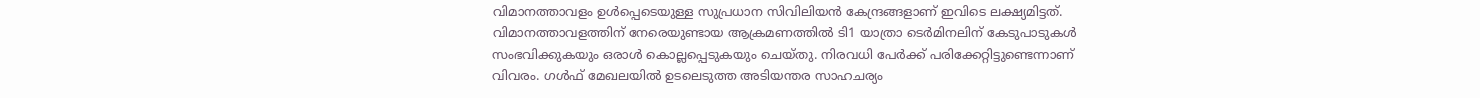വിമാനത്താവളം ഉൾപ്പെടെയുള്ള സുപ്രധാന സിവിലിയൻ കേന്ദ്രങ്ങളാണ് ഇവിടെ ലക്ഷ്യമിട്ടത്. വിമാനത്താവളത്തിന് നേരെയുണ്ടായ ആക്രമണത്തിൽ ടി1 യാത്രാ ടെർമിനലിന് കേടുപാടുകൾ സംഭവിക്കുകയും ഒരാൾ കൊല്ലപ്പെടുകയും ചെയ്തു. നിരവധി പേർക്ക് പരിക്കേറ്റിട്ടുണ്ടെന്നാണ് വിവരം. ഗൾഫ് മേഖലയിൽ ഉടലെടുത്ത അടിയന്തര സാഹചര്യം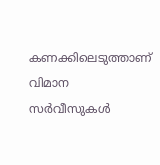കണക്കിലെടുത്താണ് വിമാന സർവീസുകൾ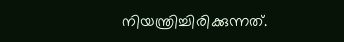നിയന്ത്രിച്ചിരിക്കുന്നത്.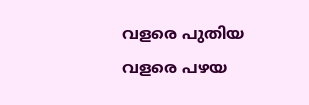വളരെ പുതിയ വളരെ പഴയ